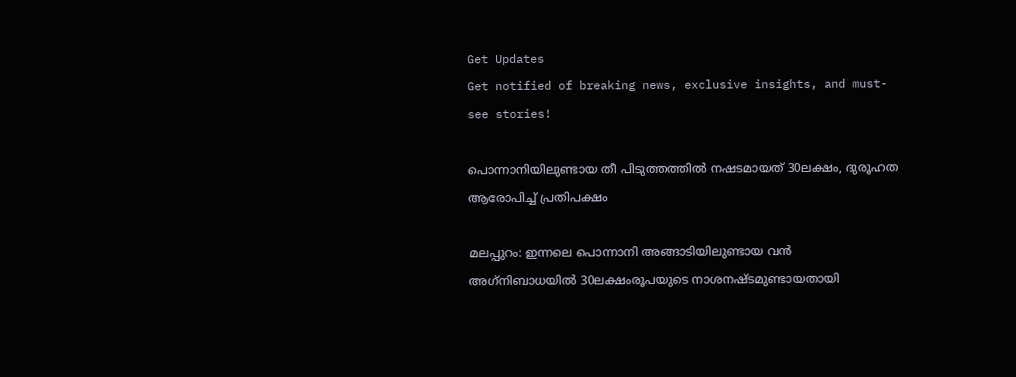Get Updates
Get notified of breaking news, exclusive insights, and must-see stories!

പൊന്നാനിയിലുണ്ടായ തീ പിടുത്തത്തില്‍ നഷടമായത് 30ലക്ഷം, ദുരൂഹത ആരോപിച്ച് പ്രതിപക്ഷം

മലപ്പുറം: ഇന്നലെ പൊന്നാനി അങ്ങാടിയിലുണ്ടായ വന്‍ അഗ്‌നിബാധയില്‍ 30ലക്ഷംരൂപയുടെ നാശനഷ്ടമുണ്ടായതായി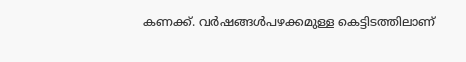കണക്ക്. വര്‍ഷങ്ങള്‍പഴക്കമുള്ള കെട്ടിടത്തിലാണ്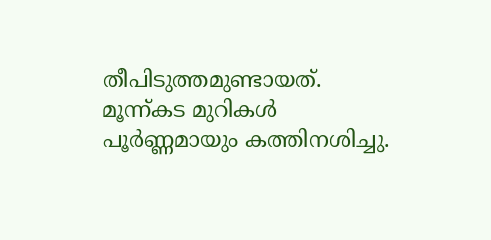തീപിടുത്തമുണ്ടായത്. മൂന്ന്കട മുറികള്‍ പൂര്‍ണ്ണമായും കത്തിനശിച്ചു.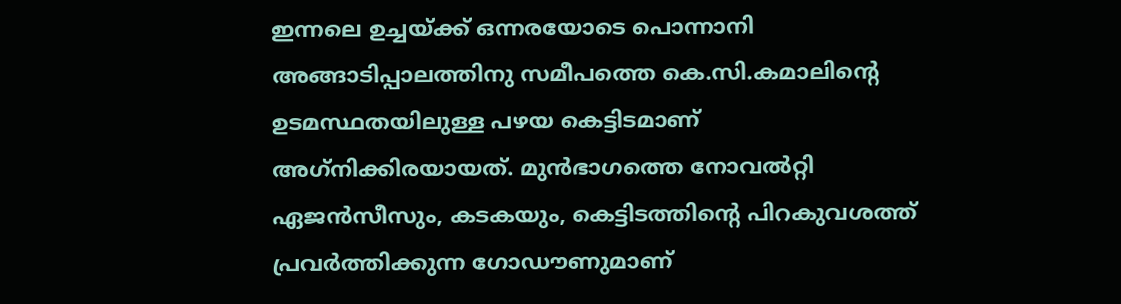ഇന്നലെ ഉച്ചയ്ക്ക് ഒന്നരയോടെ പൊന്നാനി അങ്ങാടിപ്പാലത്തിനു സമീപത്തെ കെ.സി.കമാലിന്റെ ഉടമസ്ഥതയിലുള്ള പഴയ കെട്ടിടമാണ് അഗ്‌നിക്കിരയായത്. മുന്‍ഭാഗത്തെ നോവല്‍റ്റി ഏജന്‍സീസും, കടകയും, കെട്ടിടത്തിന്റെ പിറകുവശത്ത് പ്രവര്‍ത്തിക്കുന്ന ഗോഡൗണുമാണ്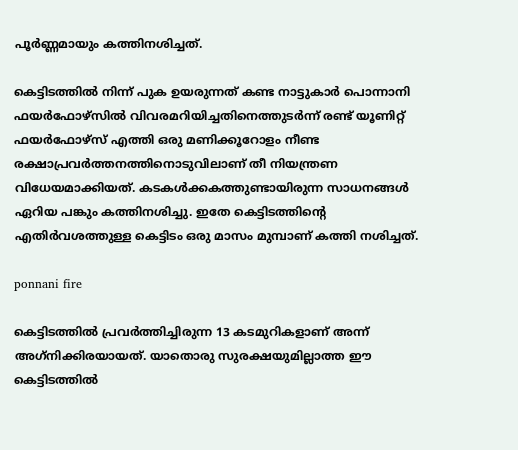പൂര്‍ണ്ണമായും കത്തിനശിച്ചത്.

കെട്ടിടത്തില്‍ നിന്ന് പുക ഉയരുന്നത് കണ്ട നാട്ടുകാര്‍ പൊന്നാനി ഫയര്‍ഫോഴ്‌സില്‍ വിവരമറിയിച്ചതിനെത്തുടര്‍ന്ന് രണ്ട് യൂണിറ്റ് ഫയര്‍ഫോഴ്‌സ് എത്തി ഒരു മണിക്കൂറോളം നീണ്ട രക്ഷാപ്രവര്‍ത്തനത്തിനൊടുവിലാണ് തീ നിയന്ത്രണ വിധേയമാക്കിയത്. കടകള്‍ക്കകത്തുണ്ടായിരുന്ന സാധനങ്ങള്‍ ഏറിയ പങ്കും കത്തിനശിച്ചു. ഇതേ കെട്ടിടത്തിന്റെ എതിര്‍വശത്തുള്ള കെട്ടിടം ഒരു മാസം മുമ്പാണ് കത്തി നശിച്ചത്.

ponnani fire

കെട്ടിടത്തില്‍ പ്രവര്‍ത്തിച്ചിരുന്ന 13 കടമുറികളാണ് അന്ന് അഗ്‌നിക്കിരയായത്. യാതൊരു സുരക്ഷയുമില്ലാത്ത ഈ കെട്ടിടത്തില്‍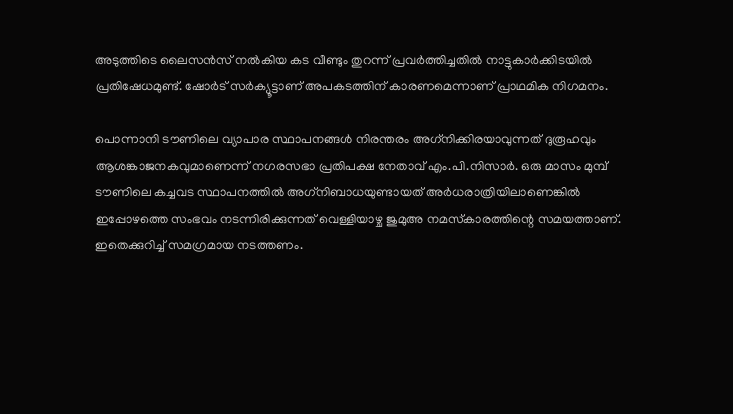അടുത്തിടെ ലൈസന്‍സ് നല്‍കിയ കട വീണ്ടും തുറന്ന് പ്രവര്‍ത്തിച്ചതില്‍ നാട്ടുകാര്‍ക്കിടയില്‍ പ്രതിഷേധമുണ്ട്. ഷോര്‍ട് സര്‍ക്യൂട്ടാണ് അപകടത്തിന് കാരണമെന്നാണ് പ്രാഥമിക നിഗമനം.

പൊന്നാനി ടൗണിലെ വ്യാപാര സ്ഥാപനങ്ങള്‍ നിരന്തരം അഗ്‌നിക്കിരയാവുന്നത് ദുരൂഹവും ആശങ്കാജനകവുമാണെന്ന് നഗരസഭാ പ്രതിപക്ഷ നേതാവ് എം.പി.നിസാര്‍. ഒരു മാസം മുമ്പ് ടൗണിലെ കച്ചവട സ്ഥാപനത്തില്‍ അഗ്‌നിബാധയുണ്ടായത് അര്‍ധരാത്രിയിലാണെങ്കില്‍ ഇപ്പോഴത്തെ സംഭവം നടന്നിരിക്കുന്നത് വെള്ളിയാഴ്ച ജുമുഅ നമസ്‌കാരത്തിന്റെ സമയത്താണ്. ഇതെക്കുറിച്ച് സമഗ്രമായ നടത്തണം.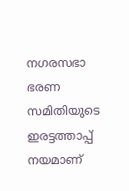നഗരസഭാ ഭരണ സമിതിയുടെ ഇരട്ടത്താപ്പ് നയമാണ്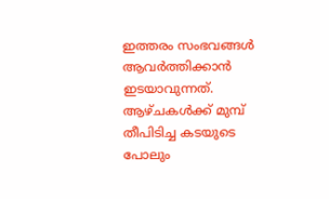ഇത്തരം സംഭവങ്ങള്‍ ആവര്‍ത്തിക്കാന്‍ ഇടയാവുന്നത്. ആഴ്ചകള്‍ക്ക് മുമ്പ് തീപിടിച്ച കടയുടെ പോലും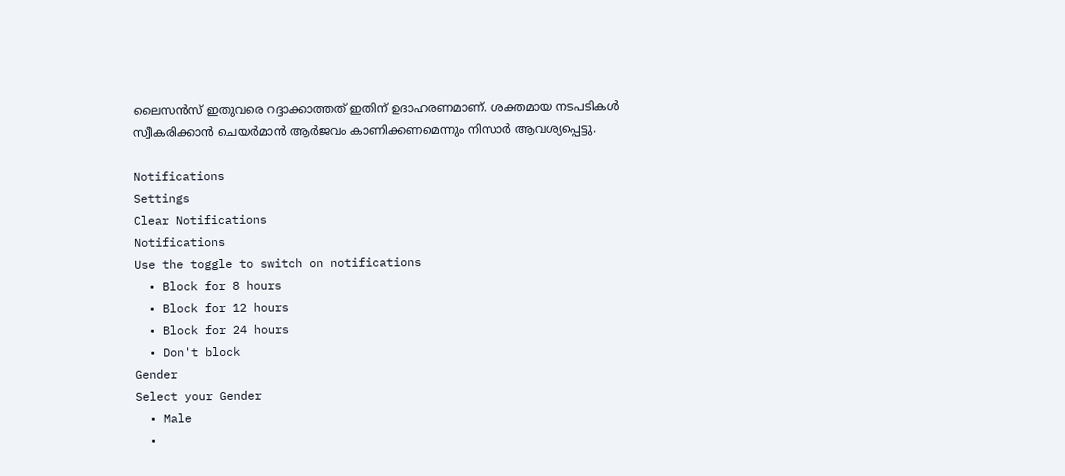ലൈസന്‍സ് ഇതുവരെ റദ്ദാക്കാത്തത് ഇതിന് ഉദാഹരണമാണ്. ശക്തമായ നടപടികള്‍ സ്വീകരിക്കാന്‍ ചെയര്‍മാന്‍ ആര്‍ജവം കാണിക്കണമെന്നും നിസാര്‍ ആവശ്യപ്പെട്ടു.

Notifications
Settings
Clear Notifications
Notifications
Use the toggle to switch on notifications
  • Block for 8 hours
  • Block for 12 hours
  • Block for 24 hours
  • Don't block
Gender
Select your Gender
  • Male
  •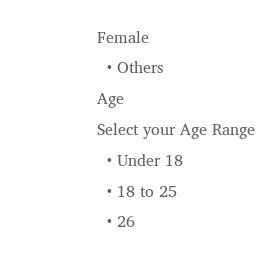Female
  • Others
Age
Select your Age Range
  • Under 18
  • 18 to 25
  • 26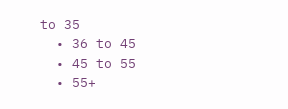to 35
  • 36 to 45
  • 45 to 55
  • 55+